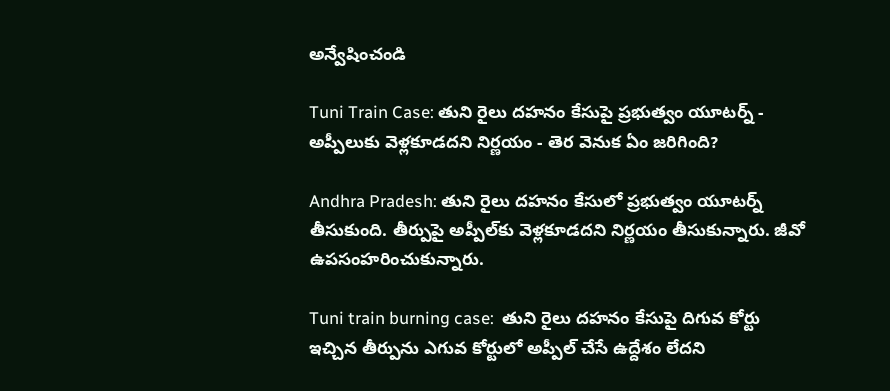అన్వేషించండి

Tuni Train Case: తుని రైలు దహనం కేసుపై ప్రభుత్వం యూటర్న్ - అప్పీలుకు వెళ్లకూడదని నిర్ణయం - తెర వెనుక ఏం జరిగింది?

Andhra Pradesh: తుని రైలు దహనం కేసులో ప్రభుత్వం యూటర్న్ తీసుకుంది. తీర్పుపై అప్పీల్‌కు వెళ్లకూడదని నిర్ణయం తీసుకున్నారు. జీవో ఉపసంహరించుకున్నారు.

Tuni train burning case:  తుని రైలు దహనం కేసుపై దిగువ కోర్టు ఇచ్చిన తీర్పును ఎగువ కోర్టులో అప్పీల్ చేసే ఉద్దేశం లేదని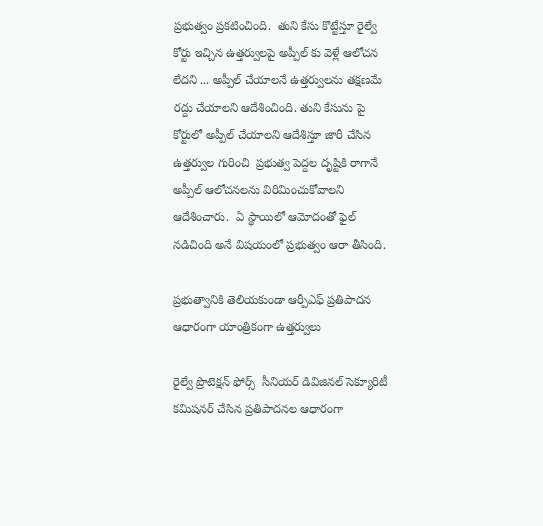ప్రభుత్వం ప్రకటించింది.  తుని కేసు కొట్టేస్తూ రైల్వే కోర్టు ఇచ్చిన ఉత్తర్వులపై అప్పీల్ కు వెళ్లే ఆలోచన లేదని ... అప్పీల్ చేయాలనే ఉత్తర్వులను తక్షణమే రద్దు చేయాలని ఆదేశించింది. తుని కేసును పై కోర్టులో అప్పీల్ చేయాలని ఆదేశిస్తూ జారీ చేసిన ఉత్తర్వుల గురించి  ప్రభుత్వ పెద్దల దృష్టికి రాగానే అప్పీల్ ఆలోచనలను విరిమించుకోవాలని ఆదేశించారు.  ఏ స్థాయిలో ఆమోదంతో ఫైల్ నడిచింది అనే విషయంలో ప్రభుత్వం ఆరా తీసింది.

ప్రభుత్వానికి తెలియకుండా ఆర్పీఎఫ్ ప్రతిపాదన ఆధారంగా యాంత్రికంగా ఉత్తర్వులు

రైల్వే ప్రొటెక్షన్ ఫోర్స్  సీనియర్ డివిజినల్ సెక్యూరిటీ కమిషనర్ చేసిన ప్రతిపాదనల ఆధారంగా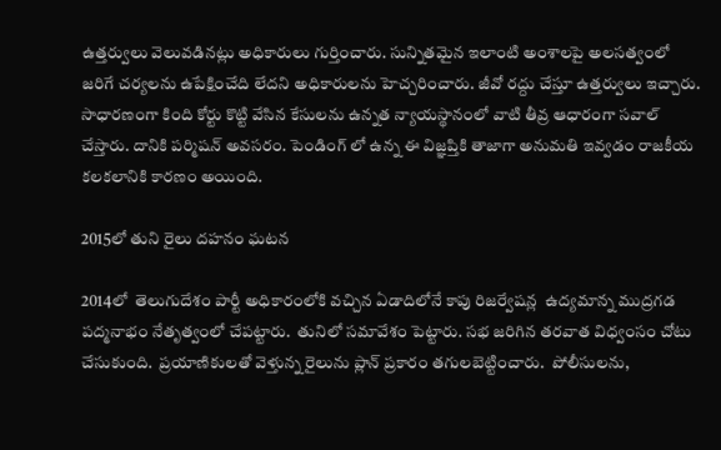ఉత్తర్వులు వెలువడినట్లు అధికారులు గుర్తించారు. సున్నితమైన ఇలాంటి అంశాలపై అలసత్వంలో జరిగే చర్యలను ఉపేక్షించేది లేదని అధికారులను హెచ్చరించారు. జీవో రద్దు చేస్తూ ఉత్తర్వులు ఇచ్చారు.  సాధారణంగా కింది కోర్టు కొట్టి వేసిన కేసులను ఉన్నత న్యాయస్థానంలో వాటి తీవ్ర ఆధారంగా సవాల్ చేస్తారు. దానికి పర్మిషన్ అవసరం. పెండింగ్ లో ఉన్న ఈ విజ్ఞప్తికి తాజాగా అనుమతి ఇవ్వడం రాజకీయ కలకలానికి కారణం అయింది.

2015లో తుని రైలు దహనం ఘటన

2014లో  తెలుగుదేశం పార్టీ అధికారంలోకి వచ్చిన ఏడాదిలోనే కాపు రిజర్వేషన్ల  ఉద్యమాన్న ముద్రగడ పద్మనాభం నేతృత్వంలో చేపట్టారు.  తునిలో సమావేశం పెట్టారు. సభ జరిగిన తరవాత విధ్వంసం చోటు చేసుకుంది.  ప్రయాణికులతో వెళ్తున్న రైలును ప్లాన్ ప్రకారం తగులబెట్టించారు.  పోలీసులను,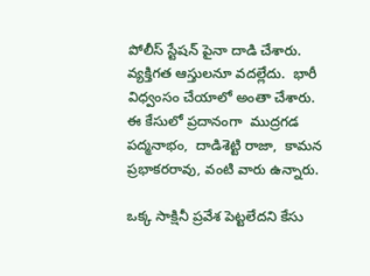పోలీస్ స్టేషన్ పైనా దాడి చేశారు. వ్యక్తిగత ఆస్తులనూ వదల్లేదు.  భారీ  విధ్వంసం చేయాలో అంతా చేశారు.  ఈ కేసులో ప్రదానంగా  ముద్రగడ పద్మనాభం,  దాడిశెట్టి రాజా,  కామన ప్రభాకరరావు, వంటి వారు ఉన్నారు.

ఒక్క సాక్షినీ ప్రవేశ పెట్టలేదని కేసు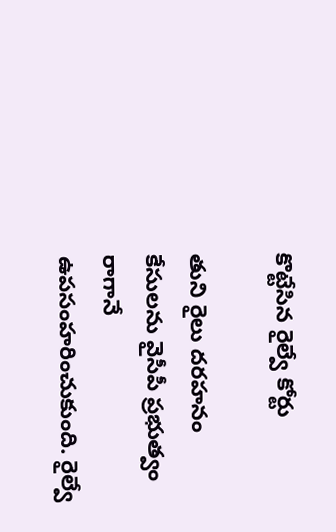కొట్టేసిన రైల్వే కోర్టు

తుని రైలు దరహనం  కేసులను వైసీపీ ప్రభుత్వం రాగానే ఉపసంహరించుకుంది. రైల్వే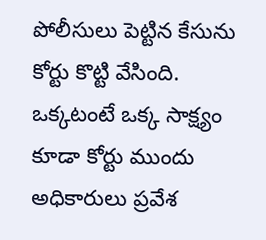పోలీసులు పెట్టిన కేసును   కోర్టు కొట్టి వేసింది.  ఒక్కటంటే ఒక్క సాక్ష్యం కూడా కోర్టు ముందు అధికారులు ప్రవేశ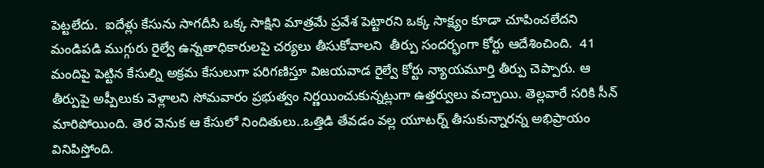పెట్టలేదు.  ఐదేళ్లు కేసును సాగదీసి ఒక్క సాక్షిని మాత్రమే ప్రవేశ పెట్టారని ఒక్క సాక్ష్యం కూడా చూపించలేదని మండిపడి ముగ్గురు రైల్వే ఉన్నతాధికారులపై చర్యలు తీసుకోవాలని  తీర్పు సందర్భంగా కోర్టు ఆదేశించింది.  41 మందిపై పెట్టిన కేసుల్ని అక్రమ కేసులుగా పరిగణిస్తూ విజయవాడ రైల్వే కోర్టు న్యాయమూర్తి తీర్పు చెప్పారు. ఆ తీర్పుపై అప్పీలుకు వెళ్లాలని సోమవారం ప్రభుత్వం నిర్ణయించుకున్నట్లుగా ఉత్తర్వులు వచ్చాయి. తెల్లవారే సరికి సీన్ మారిపోయింది. తెర వెనుక ఆ కేసులో నిందితులు..ఒత్తిడి తేవడం వల్ల యూటర్న్ తీసుకున్నారన్న అభిప్రాయం వినిపిస్తోంది.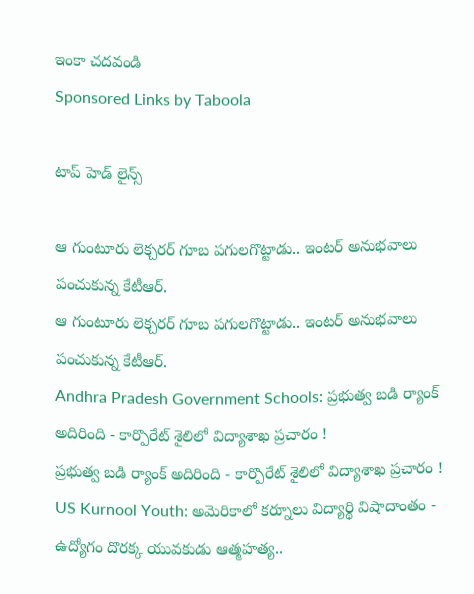ఇంకా చదవండి
Sponsored Links by Taboola

టాప్ హెడ్ లైన్స్

ఆ గుంటూరు లెక్చరర్‌ గూబ పగులగొట్టాడు.. ఇంటర్ అనుభవాలు పంచుకున్న కేటీఆర్.
ఆ గుంటూరు లెక్చరర్‌ గూబ పగులగొట్టాడు.. ఇంటర్ అనుభవాలు పంచుకున్న కేటీఆర్.
Andhra Pradesh Government Schools: ప్రభుత్వ బడి ర్యాంక్ అదిరింది - కార్పొరేట్ శైలిలో విద్యాశాఖ ప్రచారం !
ప్రభుత్వ బడి ర్యాంక్ అదిరింది - కార్పొరేట్ శైలిలో విద్యాశాఖ ప్రచారం !
US Kurnool Youth: అమెరికాలో కర్నూలు విద్యార్థి విషాదాంతం - ఉద్యోగం దొరక్క యువకుడు ఆత్మహత్య..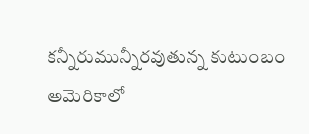కన్నీరుమున్నీరవుతున్న కుటుంబం
అమెరికాలో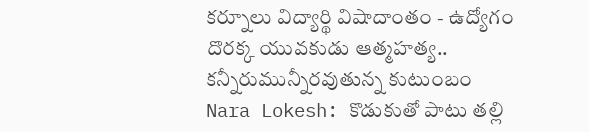కర్నూలు విద్యార్థి విషాదాంతం - ఉద్యోగం దొరక్క యువకుడు ఆత్మహత్య.. కన్నీరుమున్నీరవుతున్న కుటుంబం
Nara Lokesh: కొడుకుతో పాటు తల్లి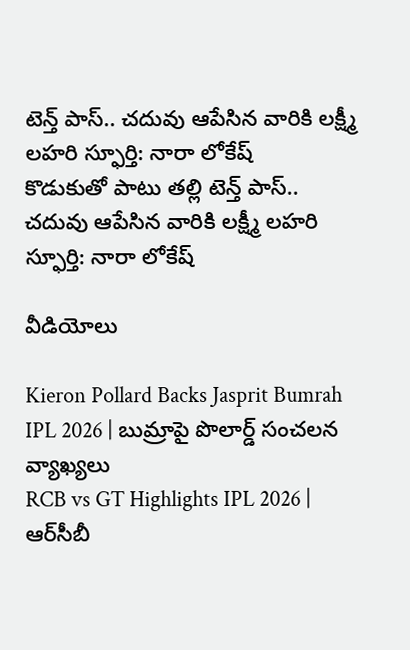టెన్త్ పాస్.. చదువు ఆపేసిన వారికి లక్ష్మీ లహరి స్ఫూర్తి: నారా లోకేష్
కొడుకుతో పాటు తల్లి టెన్త్ పాస్.. చదువు ఆపేసిన వారికి లక్ష్మీ లహరి స్ఫూర్తి: నారా లోకేష్

వీడియోలు

Kieron Pollard Backs Jasprit Bumrah IPL 2026 | బుమ్రాపై పొలార్డ్ సంచలన వ్యాఖ్యలు
RCB vs GT Highlights IPL 2026 | ఆర్‌సీబీ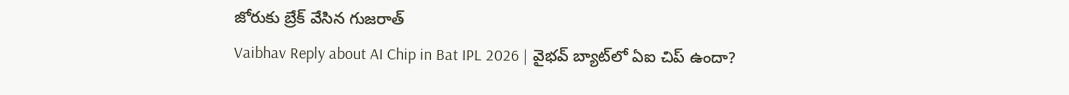జోరుకు బ్రేక్ వేసిన గుజరాత్
Vaibhav Reply about AI Chip in Bat IPL 2026 | వైభవ్ బ్యాట్‌లో ఏఐ చిప్ ఉందా?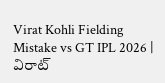Virat Kohli Fielding Mistake vs GT IPL 2026 | విరాట్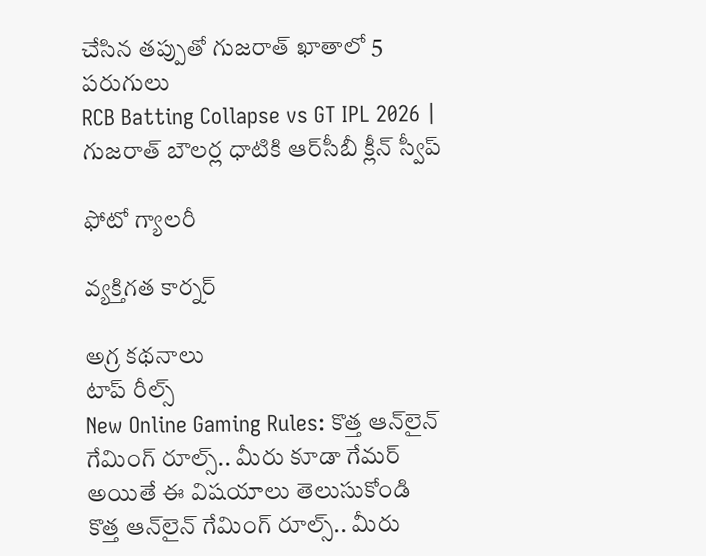చేసిన తప్పుతో గుజరాత్ ఖాతాలో 5 పరుగులు
RCB Batting Collapse vs GT IPL 2026 | గుజరాత్ బౌలర్ల ధాటికి ఆర్‌సీబీ క్లీన్ స్వీప్

ఫోటో గ్యాలరీ

వ్యక్తిగత కార్నర్

అగ్ర కథనాలు
టాప్ రీల్స్
New Online Gaming Rules: కొత్త ఆన్‌లైన్ గేమింగ్ రూల్స్.. మీరు కూడా గేమర్ అయితే ఈ విషయాలు తెలుసుకోండి
కొత్త ఆన్‌లైన్ గేమింగ్ రూల్స్.. మీరు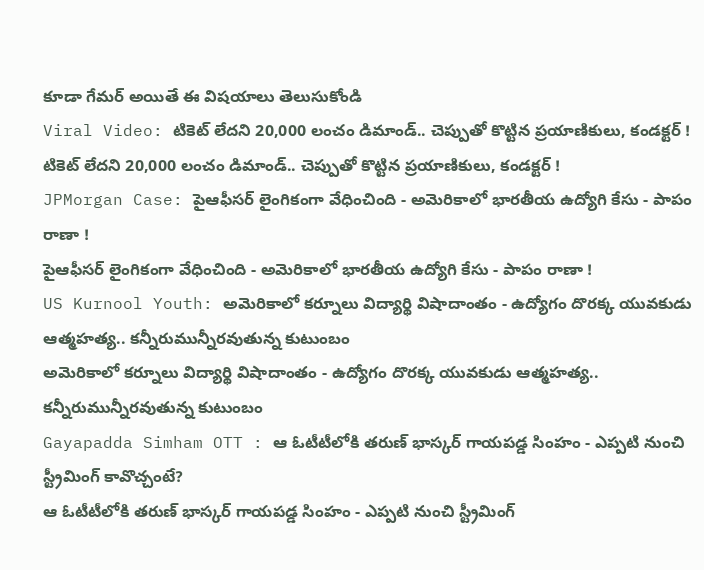కూడా గేమర్ అయితే ఈ విషయాలు తెలుసుకోండి
Viral Video: టికెట్ లేదని 20,000 లంచం డిమాండ్.. చెప్పుతో కొట్టిన ప్రయాణికులు, కండక్టర్ !
టికెట్ లేదని 20,000 లంచం డిమాండ్.. చెప్పుతో కొట్టిన ప్రయాణికులు, కండక్టర్ !
JPMorgan Case: పైఆఫీసర్ లైంగికంగా వేధించింది - అమెరికాలో భారతీయ ఉద్యోగి కేసు - పాపం రాణా !
పైఆఫీసర్ లైంగికంగా వేధించింది - అమెరికాలో భారతీయ ఉద్యోగి కేసు - పాపం రాణా !
US Kurnool Youth: అమెరికాలో కర్నూలు విద్యార్థి విషాదాంతం - ఉద్యోగం దొరక్క యువకుడు ఆత్మహత్య.. కన్నీరుమున్నీరవుతున్న కుటుంబం
అమెరికాలో కర్నూలు విద్యార్థి విషాదాంతం - ఉద్యోగం దొరక్క యువకుడు ఆత్మహత్య.. కన్నీరుమున్నీరవుతున్న కుటుంబం
Gayapadda Simham OTT : ఆ ఓటీటీలోకి తరుణ్ భాస్కర్ గాయపడ్డ సింహం - ఎప్పటి నుంచి స్ట్రీమింగ్ కావొచ్చంటే?
ఆ ఓటీటీలోకి తరుణ్ భాస్కర్ గాయపడ్డ సింహం - ఎప్పటి నుంచి స్ట్రీమింగ్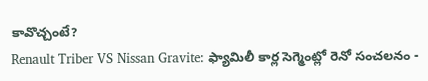కావొచ్చంటే?
Renault Triber VS Nissan Gravite: ఫ్యామిలీ కార్ల సెగ్మెంట్లో రెనో సంచలనం -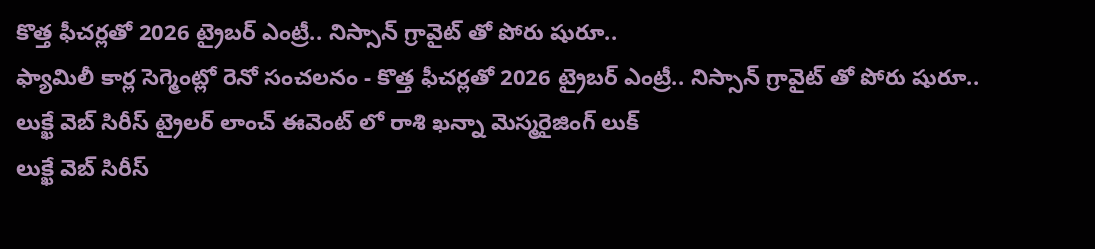కొత్త ఫీచర్లతో 2026 ట్రైబర్ ఎంట్రీ.. నిస్సాన్ గ్రావైట్ తో పోరు షురూ..
ఫ్యామిలీ కార్ల సెగ్మెంట్లో రెనో సంచలనం - కొత్త ఫీచర్లతో 2026 ట్రైబర్ ఎంట్రీ.. నిస్సాన్ గ్రావైట్ తో పోరు షురూ..
లుక్ఖే వెబ్ సిరీస్ ట్రైలర్ లాంచ్ ఈవెంట్ లో రాశి ఖన్నా మెస్మరైజింగ్ లుక్
లుక్ఖే వెబ్ సిరీస్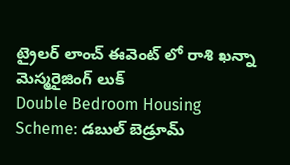ట్రైలర్ లాంచ్ ఈవెంట్ లో రాశి ఖన్నా మెస్మరైజింగ్ లుక్
Double Bedroom Housing Scheme: డబుల్ బెడ్రూమ్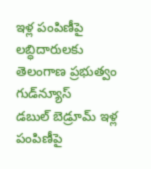ఇళ్ల పంపిణీపై లబ్ధిదారులకు తెలంగాణ ప్రభుత్వం గుడ్‌న్యూస్
డబుల్ బెడ్రూమ్ ఇళ్ల పంపిణీపై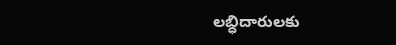లబ్ధిదారులకు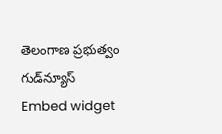తెలంగాణ ప్రభుత్వం గుడ్‌న్యూస్
Embed widget